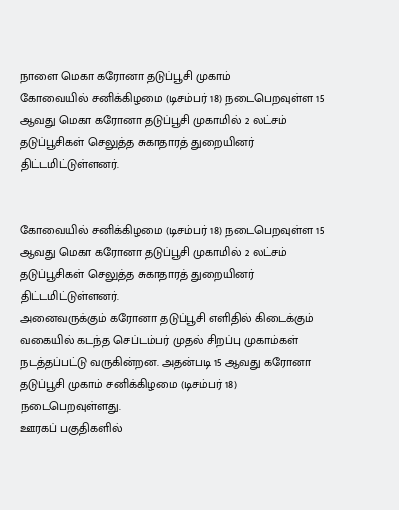நாளை மெகா கரோனா தடுப்பூசி முகாம்
கோவையில் சனிக்கிழமை (டிசம்பர் 18) நடைபெறவுள்ள 15 ஆவது மெகா கரோனா தடுப்பூசி முகாமில் 2 லட்சம் தடுப்பூசிகள் செலுத்த சுகாதாரத் துறையினர் திட்டமிட்டுள்ளனர்.


கோவையில் சனிக்கிழமை (டிசம்பர் 18) நடைபெறவுள்ள 15 ஆவது மெகா கரோனா தடுப்பூசி முகாமில் 2 லட்சம் தடுப்பூசிகள் செலுத்த சுகாதாரத் துறையினர் திட்டமிட்டுள்ளனர்.
அனைவருக்கும் கரோனா தடுப்பூசி எளிதில் கிடைக்கும் வகையில் கடந்த செப்டம்பர் முதல் சிறப்பு முகாம்கள் நடத்தப்பட்டு வருகின்றன. அதன்படி 15 ஆவது கரோனா தடுப்பூசி முகாம் சனிக்கிழமை (டிசம்பர் 18) நடைபெறவுள்ளது.
ஊரகப் பகுதிகளில்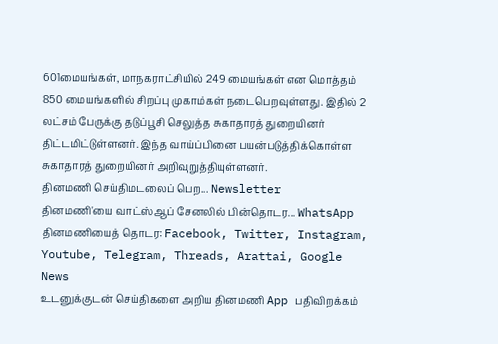601மையங்கள், மாநகராட்சியில் 249 மையங்கள் என மொத்தம் 850 மையங்களில் சிறப்பு முகாம்கள் நடைபெறவுள்ளது. இதில் 2 லட்சம் பேருக்கு தடுப்பூசி செலுத்த சுகாதாரத் துறையினர் திட்டமிட்டுள்ளனர். இந்த வாய்ப்பினை பயன்படுத்திக்கொள்ள சுகாதாரத் துறையினர் அறிவுறுத்தியுள்ளனர்.
தினமணி செய்திமடலைப் பெற... Newsletter
தினமணி'யை வாட்ஸ்ஆப் சேனலில் பின்தொடர... WhatsApp
தினமணியைத் தொடர: Facebook, Twitter, Instagram, Youtube, Telegram, Threads, Arattai, Google News
உடனுக்குடன் செய்திகளை அறிய தினமணி App பதிவிறக்கம்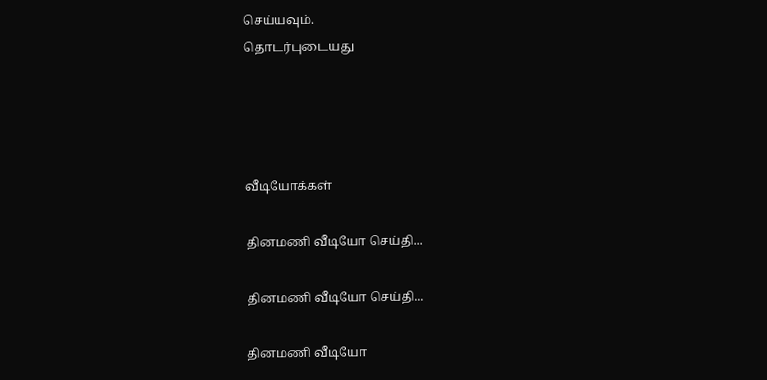செய்யவும்.
தொடர்புடையது




வீடியோக்கள்

தினமணி வீடியோ செய்தி...

தினமணி வீடியோ செய்தி...

தினமணி வீடியோ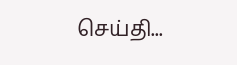செய்தி...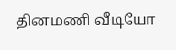தினமணி வீடியோ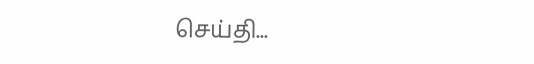செய்தி...